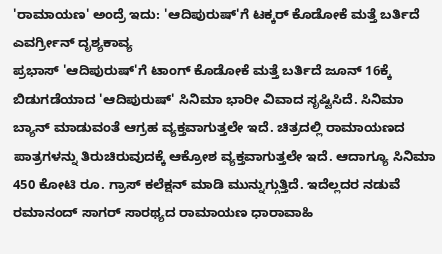'ರಾಮಾಯಣ' ಅಂದ್ರೆ ಇದು: 'ಆದಿಪುರುಷ್'ಗೆ ಟಕ್ಕರ್ ಕೊಡೋಕೆ ಮತ್ತೆ ಬರ್ತಿದೆ ಎವರ್ಗ್ರೀನ್ ದೃಶ್ಯಕಾವ್ಯ
ಪ್ರಭಾಸ್ 'ಆದಿಪುರುಷ್'ಗೆ ಟಾಂಗ್ ಕೊಡೋಕೆ ಮತ್ತೆ ಬರ್ತಿದೆ ಜೂನ್ 16ಕ್ಕೆ ಬಿಡುಗಡೆಯಾದ 'ಆದಿಪುರುಷ್' ಸಿನಿಮಾ ಭಾರೀ ವಿವಾದ ಸೃಷ್ಟಿಸಿದೆ. ಸಿನಿಮಾ ಬ್ಯಾನ್ ಮಾಡುವಂತೆ ಆಗ್ರಹ ವ್ಯಕ್ತವಾಗುತ್ತಲೇ ಇದೆ. ಚಿತ್ರದಲ್ಲಿ ರಾಮಾಯಣದ ಪಾತ್ರಗಳನ್ನು ತಿರುಚಿರುವುದಕ್ಕೆ ಆಕ್ರೋಶ ವ್ಯಕ್ತವಾಗುತ್ತಲೇ ಇದೆ. ಆದಾಗ್ಯೂ ಸಿನಿಮಾ 450 ಕೋಟಿ ರೂ. ಗ್ರಾಸ್ ಕಲೆಕ್ಷನ್ ಮಾಡಿ ಮುನ್ನುಗ್ಗುತ್ತಿದೆ. ಇದೆಲ್ಲದರ ನಡುವೆ ರಮಾನಂದ್ ಸಾಗರ್ ಸಾರಥ್ಯದ ರಾಮಾಯಣ ಧಾರಾವಾಹಿ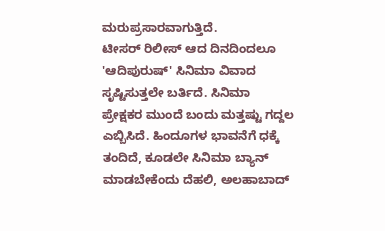ಮರುಪ್ರಸಾರವಾಗುತ್ತಿದೆ.
ಟೀಸರ್ ರಿಲೀಸ್ ಆದ ದಿನದಿಂದಲೂ 'ಆದಿಪುರುಷ್' ಸಿನಿಮಾ ವಿವಾದ ಸೃಷ್ಟಿಸುತ್ತಲೇ ಬರ್ತಿದೆ. ಸಿನಿಮಾ ಪ್ರೇಕ್ಷಕರ ಮುಂದೆ ಬಂದು ಮತ್ತಷ್ಟು ಗದ್ದಲ ಎಬ್ಬಿಸಿದೆ. ಹಿಂದೂಗಳ ಭಾವನೆಗೆ ಧಕ್ಕೆ ತಂದಿದೆ, ಕೂಡಲೇ ಸಿನಿಮಾ ಬ್ಯಾನ್ ಮಾಡಬೇಕೆಂದು ದೆಹಲಿ, ಅಲಹಾಬಾದ್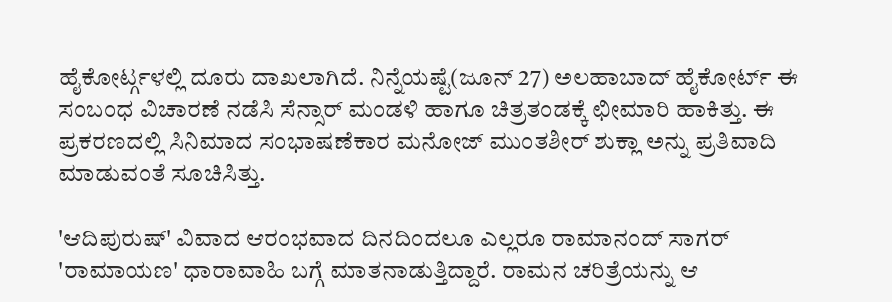ಹೈಕೋರ್ಟ್ಗಳಲ್ಲಿ ದೂರು ದಾಖಲಾಗಿದೆ. ನಿನ್ನೆಯಷ್ಟೆ(ಜೂನ್ 27) ಅಲಹಾಬಾದ್ ಹೈಕೋರ್ಟ್ ಈ ಸಂಬಂಧ ವಿಚಾರಣೆ ನಡೆಸಿ ಸೆನ್ಸಾರ್ ಮಂಡಳಿ ಹಾಗೂ ಚಿತ್ರತಂಡಕ್ಕೆ ಛೀಮಾರಿ ಹಾಕಿತ್ತು. ಈ ಪ್ರಕರಣದಲ್ಲಿ ಸಿನಿಮಾದ ಸಂಭಾಷಣೆಕಾರ ಮನೋಜ್ ಮುಂತಶೀರ್ ಶುಕ್ಲಾ ಅನ್ನು ಪ್ರತಿವಾದಿ ಮಾಡುವಂತೆ ಸೂಚಿಸಿತ್ತು.

'ಆದಿಪುರುಷ್' ವಿವಾದ ಆರಂಭವಾದ ದಿನದಿಂದಲೂ ಎಲ್ಲರೂ ರಾಮಾನಂದ್ ಸಾಗರ್ 'ರಾಮಾಯಣ' ಧಾರಾವಾಹಿ ಬಗ್ಗೆ ಮಾತನಾಡುತ್ತಿದ್ದಾರೆ. ರಾಮನ ಚರಿತ್ರೆಯನ್ನು ಆ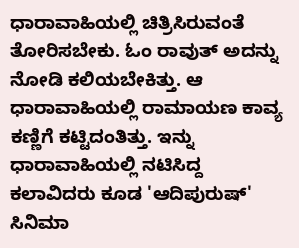ಧಾರಾವಾಹಿಯಲ್ಲಿ ಚಿತ್ರಿಸಿರುವಂತೆ ತೋರಿಸಬೇಕು. ಓಂ ರಾವುತ್ ಅದನ್ನು ನೋಡಿ ಕಲಿಯಬೇಕಿತ್ತು. ಆ ಧಾರಾವಾಹಿಯಲ್ಲಿ ರಾಮಾಯಣ ಕಾವ್ಯ ಕಣ್ಣಿಗೆ ಕಟ್ಟಿದಂತಿತ್ತು. ಇನ್ನು ಧಾರಾವಾಹಿಯಲ್ಲಿ ನಟಿಸಿದ್ದ ಕಲಾವಿದರು ಕೂಡ 'ಆದಿಪುರುಷ್' ಸಿನಿಮಾ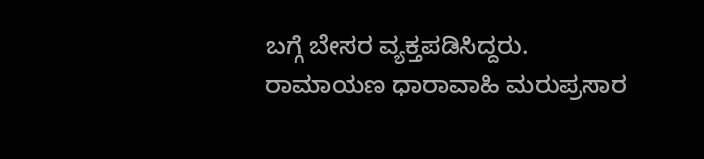ಬಗ್ಗೆ ಬೇಸರ ವ್ಯಕ್ತಪಡಿಸಿದ್ದರು.
ರಾಮಾಯಣ ಧಾರಾವಾಹಿ ಮರುಪ್ರಸಾರ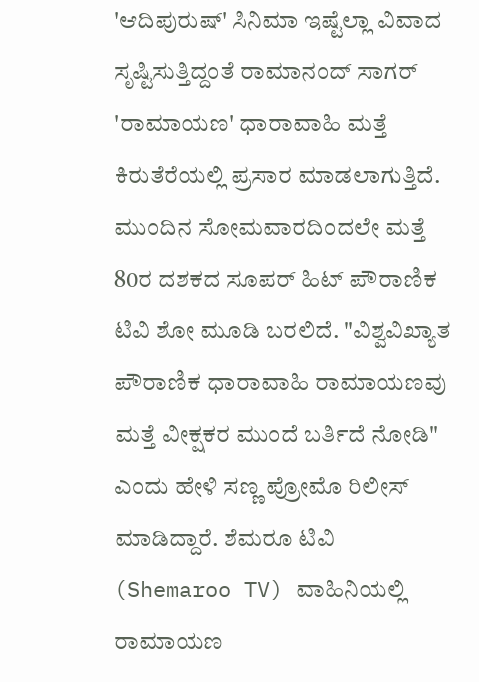'ಆದಿಪುರುಷ್' ಸಿನಿಮಾ ಇಷ್ಟೆಲ್ಲಾ ವಿವಾದ ಸೃಷ್ಟಿಸುತ್ತಿದ್ದಂತೆ ರಾಮಾನಂದ್ ಸಾಗರ್ 'ರಾಮಾಯಣ' ಧಾರಾವಾಹಿ ಮತ್ತೆ ಕಿರುತೆರೆಯಲ್ಲಿ ಪ್ರಸಾರ ಮಾಡಲಾಗುತ್ತಿದೆ. ಮುಂದಿನ ಸೋಮವಾರದಿಂದಲೇ ಮತ್ತೆ 80ರ ದಶಕದ ಸೂಪರ್ ಹಿಟ್ ಪೌರಾಣಿಕ ಟಿವಿ ಶೋ ಮೂಡಿ ಬರಲಿದೆ. "ವಿಶ್ವವಿಖ್ಯಾತ ಪೌರಾಣಿಕ ಧಾರಾವಾಹಿ ರಾಮಾಯಣವು ಮತ್ತೆ ವೀಕ್ಷಕರ ಮುಂದೆ ಬರ್ತಿದೆ ನೋಡಿ" ಎಂದು ಹೇಳಿ ಸಣ್ಣ ಪ್ರೋಮೊ ರಿಲೀಸ್ ಮಾಡಿದ್ದಾರೆ. ಶೆಮರೂ ಟಿವಿ (Shemaroo TV) ವಾಹಿನಿಯಲ್ಲಿ ರಾಮಾಯಣ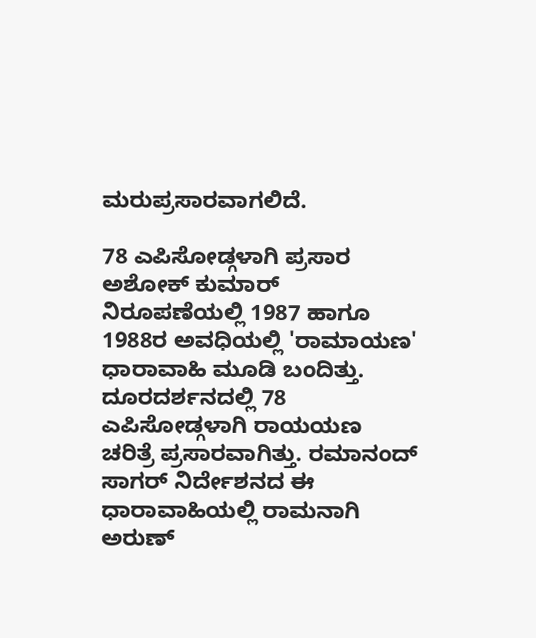ಮರುಪ್ರಸಾರವಾಗಲಿದೆ.

78 ಎಪಿಸೋಡ್ಗಳಾಗಿ ಪ್ರಸಾರ
ಅಶೋಕ್ ಕುಮಾರ್ ನಿರೂಪಣೆಯಲ್ಲಿ 1987 ಹಾಗೂ 1988ರ ಅವಧಿಯಲ್ಲಿ 'ರಾಮಾಯಣ' ಧಾರಾವಾಹಿ ಮೂಡಿ ಬಂದಿತ್ತು. ದೂರದರ್ಶನದಲ್ಲಿ 78 ಎಪಿಸೋಡ್ಗಳಾಗಿ ರಾಯಯಣ ಚರಿತ್ರೆ ಪ್ರಸಾರವಾಗಿತ್ತು. ರಮಾನಂದ್ ಸಾಗರ್ ನಿರ್ದೇಶನದ ಈ ಧಾರಾವಾಹಿಯಲ್ಲಿ ರಾಮನಾಗಿ ಅರುಣ್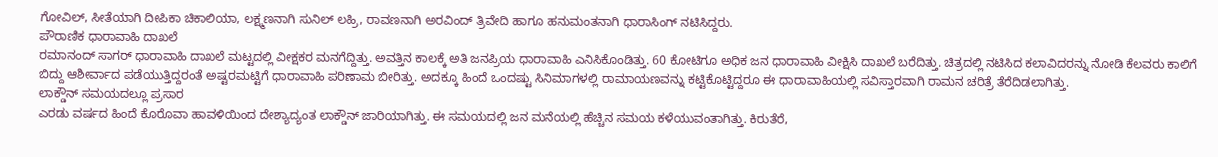ಗೋವಿಲ್, ಸೀತೆಯಾಗಿ ದೀಪಿಕಾ ಚಿಕಾಲಿಯಾ, ಲಕ್ಷ್ಮಣನಾಗಿ ಸುನಿಲ್ ಲಹ್ರಿ, ರಾವಣನಾಗಿ ಅರವಿಂದ್ ತ್ರಿವೇದಿ ಹಾಗೂ ಹನುಮಂತನಾಗಿ ಧಾರಾಸಿಂಗ್ ನಟಿಸಿದ್ದರು.
ಪೌರಾಣಿಕ ಧಾರಾವಾಹಿ ದಾಖಲೆ
ರಮಾನಂದ್ ಸಾಗರ್ ಧಾರಾವಾಹಿ ದಾಖಲೆ ಮಟ್ಟದಲ್ಲಿ ವೀಕ್ಷಕರ ಮನಗೆದ್ದಿತ್ತು. ಅವತ್ತಿನ ಕಾಲಕ್ಕೆ ಅತಿ ಜನಪ್ರಿಯ ಧಾರಾವಾಹಿ ಎನಿಸಿಕೊಂಡಿತ್ತು. 60 ಕೋಟಿಗೂ ಅಧಿಕ ಜನ ಧಾರಾವಾಹಿ ವೀಕ್ಷಿಸಿ ದಾಖಲೆ ಬರೆದಿತ್ತು. ಚಿತ್ರದಲ್ಲಿ ನಟಿಸಿದ ಕಲಾವಿದರನ್ನು ನೋಡಿ ಕೆಲವರು ಕಾಲಿಗೆ ಬಿದ್ದು ಆಶೀರ್ವಾದ ಪಡೆಯುತ್ತಿದ್ದರಂತೆ ಅಷ್ಟರಮಟ್ಟಿಗೆ ಧಾರಾವಾಹಿ ಪರಿಣಾಮ ಬೀರಿತ್ತು. ಅದಕ್ಕೂ ಹಿಂದೆ ಒಂದಷ್ಟು ಸಿನಿಮಾಗಳಲ್ಲಿ ರಾಮಾಯಣವನ್ನು ಕಟ್ಟಿಕೊಟ್ಟಿದ್ದರೂ ಈ ಧಾರಾವಾಹಿಯಲ್ಲಿ ಸವಿಸ್ತಾರವಾಗಿ ರಾಮನ ಚರಿತ್ರೆ ತೆರೆದಿಡಲಾಗಿತ್ತು.
ಲಾಕ್ಡೌನ್ ಸಮಯದಲ್ಲೂ ಪ್ರಸಾರ
ಎರಡು ವರ್ಷದ ಹಿಂದೆ ಕೊರೊವಾ ಹಾವಳಿಯಿಂದ ದೇಶ್ಯಾದ್ಯಂತ ಲಾಕ್ಡೌನ್ ಜಾರಿಯಾಗಿತ್ತು. ಈ ಸಮಯದಲ್ಲಿ ಜನ ಮನೆಯಲ್ಲಿ ಹೆಚ್ಚಿನ ಸಮಯ ಕಳೆಯುವಂತಾಗಿತ್ತು. ಕಿರುತೆರೆ,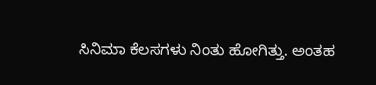ಸಿನಿಮಾ ಕೆಲಸಗಳು ನಿಂತು ಹೋಗಿತ್ತು. ಅಂತಹ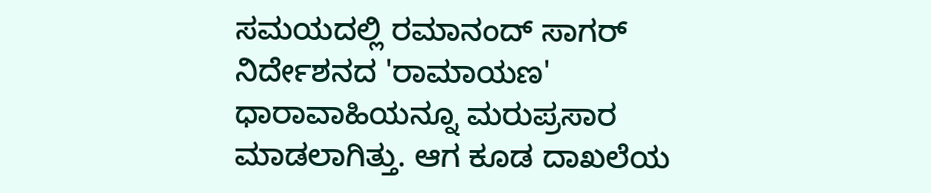ಸಮಯದಲ್ಲಿ ರಮಾನಂದ್ ಸಾಗರ್ ನಿರ್ದೇಶನದ 'ರಾಮಾಯಣ' ಧಾರಾವಾಹಿಯನ್ನೂ ಮರುಪ್ರಸಾರ ಮಾಡಲಾಗಿತ್ತು. ಆಗ ಕೂಡ ದಾಖಲೆಯ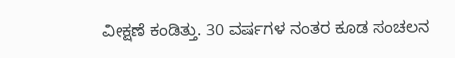ವೀಕ್ಷಣೆ ಕಂಡಿತ್ತು. 30 ವರ್ಷಗಳ ನಂತರ ಕೂಡ ಸಂಚಲನ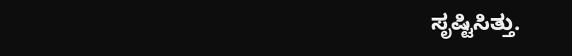ಸೃಷ್ಟಿಸಿತ್ತು.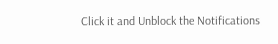Click it and Unblock the Notifications